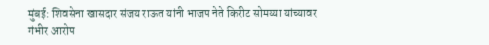मुंबई: शिवसेना खासदार संजय राऊत यांनी भाजप नेते किरीट सोमय्या यांच्यावर गंभीर आरोप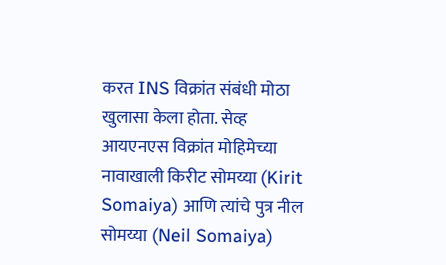करत INS विक्रांत संबंधी मोठा खुलासा केला होता. सेव्ह आयएनएस विक्रांत मोहिमेच्या नावाखाली किरीट सोमय्या (Kirit Somaiya) आणि त्यांचे पुत्र नील सोमय्या (Neil Somaiya)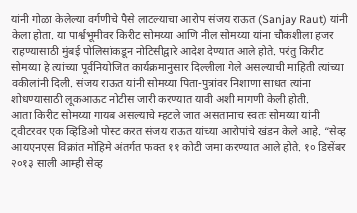यांनी गोळा केलेल्या वर्गणीचे पैसे लाटल्याचा आरोप संजय राऊत (Sanjay Raut) यांनी केला होता. या पार्श्वभूमीवर किरीट सोमय्या आणि नील सोमय्या यांना चौकशीला हजर राहण्यासाठी मुंबई पोलिसांकडून नोटिसीद्वारे आदेश देण्यात आले होते. परंतु किरीट सोमय्या हे त्यांच्या पूर्वनियोजित कार्यक्रमानुसार दिल्लीला गेले असल्याची माहिती त्यांच्या वकीलांनी दिली. संजय राऊत यांनी सोमय्या पिता-पुत्रांवर निशाणा साधत त्यांना शोधण्यासाठी लूकआऊट नोटीस जारी करण्यात यावी अशी मागणी केली होती.
आता किरीट सोमय्या गायब असल्याचे म्हटले जात असतानाच स्वतः सोमय्या यांनी ट्वीटरवर एक व्हिडिओ पोस्ट करत संजय राऊत यांच्या आरोपांचे खंडन केले आहे. “सेव्ह आयएनएस विक्रांत मोहिमे अंतर्गत फक्त ११ कोटी जमा करण्यात आले होते. १० डिसेंबर २०१३ साली आम्ही सेव्ह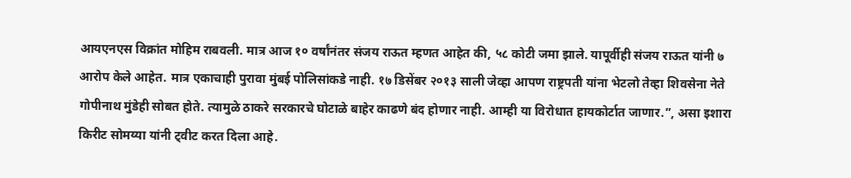आयएनएस विक्रांत मोहिम राबवली. मात्र आज १० वर्षांनंतर संजय राऊत म्हणत आहेत की, ५८ कोटी जमा झाले. यापूर्वीही संजय राऊत यांनी ७ आरोप केले आहेत. मात्र एकाचाही पुरावा मुंबई पोलिसांकडे नाही. १७ डिसेंबर २०१३ साली जेव्हा आपण राष्ट्रपती यांना भेटलो तेव्हा शिवसेना नेते गोपीनाथ मुंडेही सोबत होते. त्यामुळे ठाकरे सरकारचे घोटाळे बाहेर काढणे बंद होणार नाही. आम्ही या विरोधात हायकोर्टात जाणार.”, असा इशारा किरीट सोमय्या यांनी ट्वीट करत दिला आहे.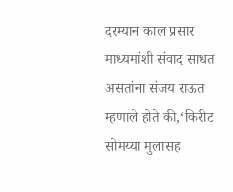दरम्यान काल प्रसार माध्यमांशी संवाद साधत असतांना संजय राऊत म्हणाले होते की,‘किरीट सोमय्या मुलासह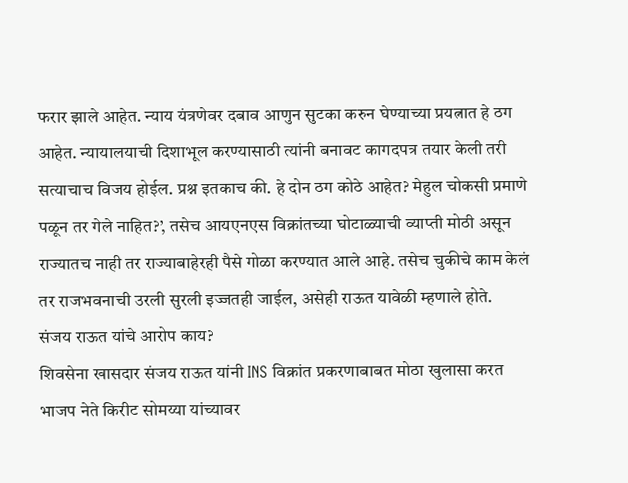फरार झाले आहेत. न्याय यंत्रणेवर दबाव आणुन सुटका करुन घेण्याच्या प्रयत्नात हे ठग आहेत. न्यायालयाची दिशाभूल करण्यासाठी त्यांनी बनावट कागदपत्र तयार केली तरी सत्याचाच विजय होईल. प्रश्न इतकाच की. हे दोन ठग कोठे आहेत? मेहुल चोकसी प्रमाणे पळून तर गेले नाहित?’, तसेच आयएनएस विक्रांतच्या घोटाळ्याची व्याप्ती मोठी असून राज्यातच नाही तर राज्याबाहेरही पैसे गोळा करण्यात आले आहे. तसेच चुकीचे काम केलं तर राजभवनाची उरली सुरली इज्जतही जाईल, असेही राऊत यावेळी म्हणाले होते.
संजय राऊत यांचे आरोप काय?
शिवसेना खासदार संजय राऊत यांनी INS विक्रांत प्रकरणाबाबत मोठा खुलासा करत भाजप नेते किरीट सोमय्या यांच्यावर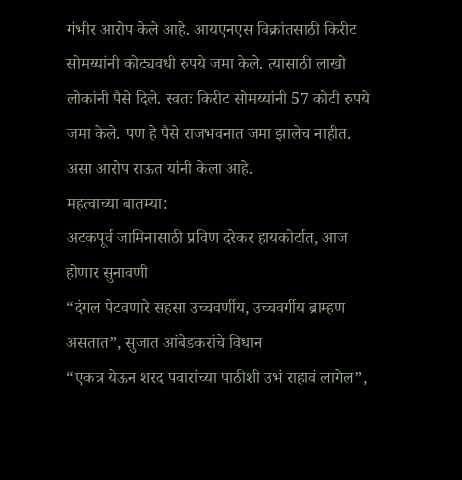गंभीर आरोप केले आहे. आयएनएस विक्रांतसाठी किरीट सोमय्यांनी कोट्यवधी रुपये जमा केले. त्यासाठी लाखो लोकांनी पैसे दिले. स्वतः किरीट सोमय्यांनी 57 कोटी रुपये जमा केले. पण हे पैसे राजभवनात जमा झालेच नाहीत. असा आरोप राऊत यांनी केला आहे.
महत्वाच्या बातम्या:
अटकपूर्व जामिनासाठी प्रविण दरेकर हायकोर्टात, आज होणार सुनावणी
“दंगल पेटवणारे सहसा उच्चवर्णीय, उच्चवर्गीय ब्राम्हण असतात”, सुजात आंबेडकरांचे विधान
“एकत्र येऊन शरद पवारांच्या पाठीशी उभं राहावं लागेल”,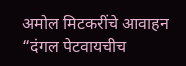अमोल मिटकरींचे आवाहन
“दंगल पेटवायचीच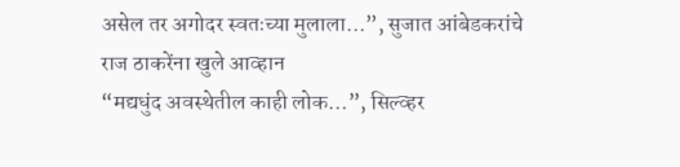असेल तर अगोदर स्वतःच्या मुलाला…”, सुजात आंबेडकरांचे राज ठाकरेंना खुले आव्हान
“मद्यधुंद अवस्थेतील काही लोक…”, सिल्व्हर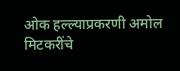ओक हल्ल्याप्रकरणी अमोल मिटकरींचे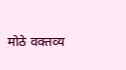मोठे वक्तव्य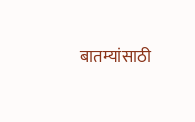बातम्यांसाठी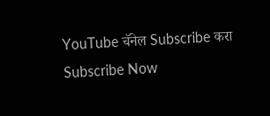YouTube चॅनेल Subscribe करा
Subscribe Now